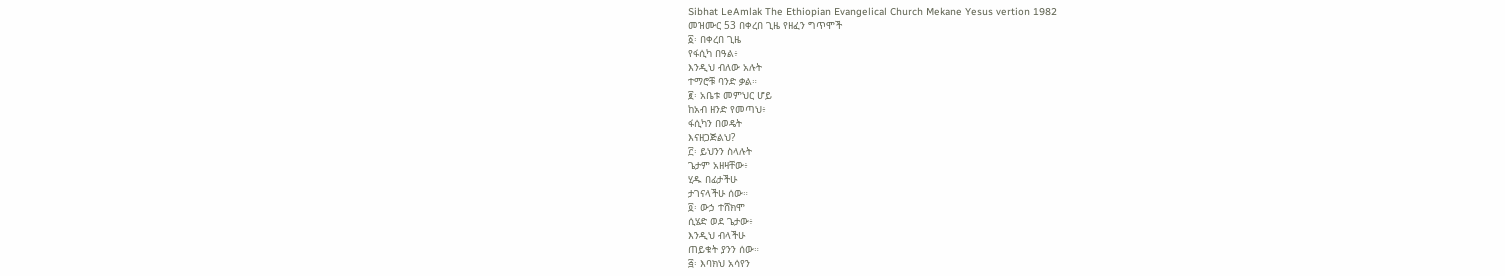Sibhat LeAmlak The Ethiopian Evangelical Church Mekane Yesus vertion 1982
መዝሙር 53 በቀረበ ጊዜ የዘፈን ግጥሞች
፩፡ በቀረበ ጊዜ
የፋሲካ በዓል፥
እንዲህ ብለው አሉት
ተማሮቹ ባንድ ቃል።
፪፡ አቤቱ መምህር ሆይ
ከአብ ዘንድ የመጣህ፥
ፋሲካን በወዴት
እናዘጋጅልህ?
፫፡ ይህንን ስላሉት
ጌታም አዘዛቸው፥
ሂዱ በፊታችሁ
ታገናላችሁ ሰው።
፬፡ ውኃ ተሸክሞ
ሲሄድ ወደ ጌታው፥
እንዲህ ብላችሁ
ጠይቁት ያንን ሰው።
፭፡ እባክህ አሳየን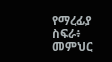የማረፊያ ስፍራ፥
መምህር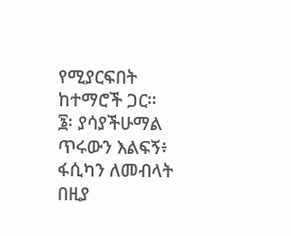የሚያርፍበት
ከተማሮች ጋር።
፮፡ ያሳያችሁማል
ጥሩውን እልፍኝ፥
ፋሲካን ለመብላት
በዚያ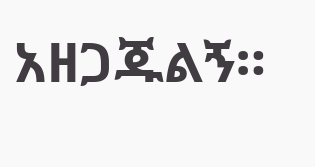አዘጋጁልኝ።